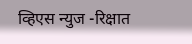व्हिएस न्युज -रिक्षात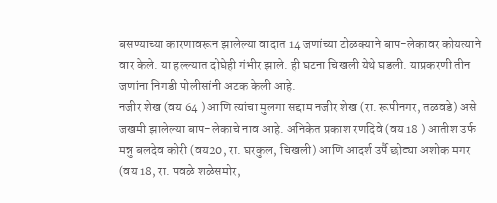बसण्याच्या कारणावरून झालेल्या वादात 14 जणांच्या टोळक्याने बाप-लेकावर कोयत्याने वार केले. या हल्ल्यात दोघेही गंभीर झाले. ही घटना चिखली येथे घडली. याप्रकरणी तीन जणांना निगडी पोलीसांनी अटक केली आहे.
नजीर शेख (वय 64 ) आणि त्यांचा मुलगा सद्दाम नजीर शेख (रा. रूपीनगर, तळवडे) असे जखमी झालेल्या बाप-लेकाचे नाव आहे. अनिकेत प्रकाश रणदिवे (वय 18 ) आतीश उर्फ मन्नु बलदेव कोरी (वय20, रा. घरकुल, चिखली) आणि आदर्श उर्पै छोट्या अशोक मगर (वय 18, रा. पवळे शळेसमोर,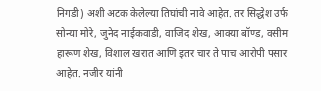निगडी) अशी अटक केलेल्या तिघांची नावे आहेत. तर सिद्धेश उर्फ सोन्या मोरे, जुनेद नाईकवाडी, वाजिद शेख, आक्या बॉण्ड, वसीम हारूण शेख, विशाल खरात आणि इतर चार ते पाच आरोपी पसार आहेत. नजीर यांनी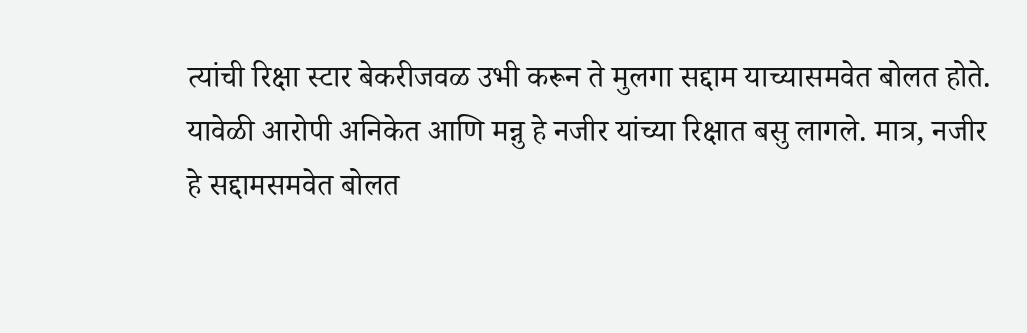त्यांची रिक्षा स्टार बेकरीजवळ उभी करून ते मुलगा सद्दाम याच्यासमवेत बोलत होते. यावेळी आरोपी अनिकेत आणि मन्नु हे नजीर यांच्या रिक्षात बसु लागले. मात्र, नजीर हे सद्दामसमवेत बोलत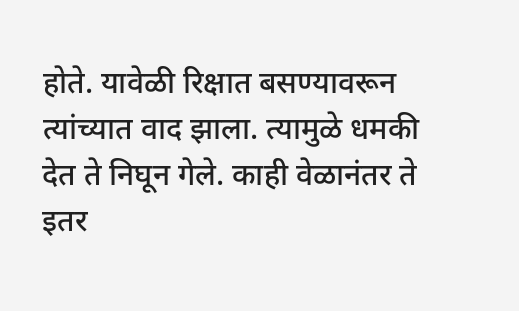होते. यावेळी रिक्षात बसण्यावरून त्यांच्यात वाद झाला. त्यामुळे धमकी देत ते निघून गेले. काही वेळानंतर ते इतर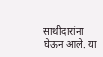साथीदारांना घेऊन आले. या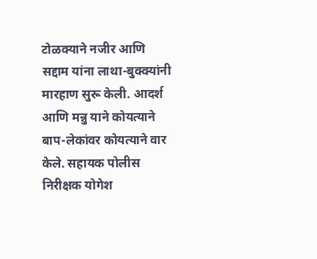टोळक्याने नजीर आणि सद्दाम यांना लाथा-बुक्क्यांनी मारहाण सुरू केली. आदर्श आणि मन्नु याने कोयत्याने बाप-लेकांवर कोयत्याने वार केले. सहायक पोलीस निरीक्षक योगेश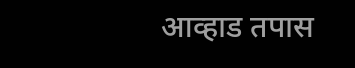आव्हाड तपास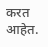करत आहेत.